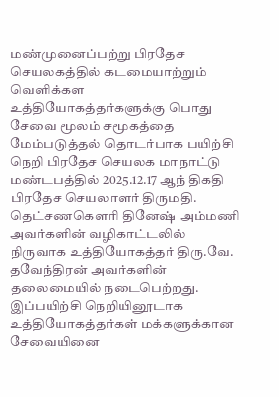மண்முனைப்பற்று பிரதேச செயலகத்தில் கடமையாற்றும் வெளிக்கள உத்தியோகத்தர்களுக்கு பொது சேவை மூலம் சமூகத்தை மேம்படுத்தல் தொடர்பாக பயிற்சி நெறி பிரதேச செயலக மாநாட்டு மண்டபத்தில் 2025.12.17 ஆந் திகதி பிரதேச செயலாளர் திருமதி. தெட்சணகௌரி தினேஷ் அம்மணி அவர்களின் வழிகாட்டலில் நிருவாக உத்தியோகத்தர் திரு.வே. தவேந்திரன் அவர்களின் தலைமையில் நடைபெற்றது.
இப்பயிற்சி நெறியினூடாக உத்தியோகத்தர்கள் மக்களுக்கான சேவையினை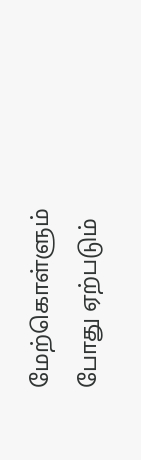மேற்கொள்ளும் போது ஏற்படும்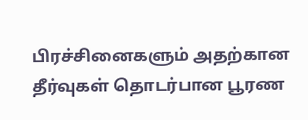பிரச்சினைகளும் அதற்கான தீர்வுகள் தொடர்பான பூரண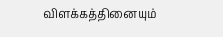விளக்கத்தினையும்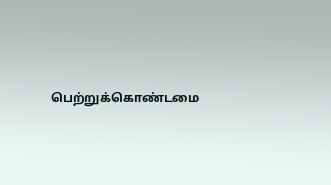பெற்றுக்கொண்டமை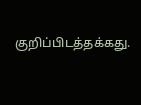குறிப்பிடத்தக்கது.